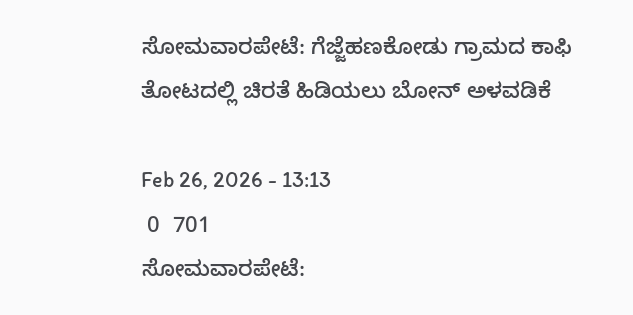ಸೋಮವಾರಪೇಟೆ: ಗೆಜ್ಜೆಹಣಕೋಡು ಗ್ರಾಮದ ಕಾಫಿ ತೋಟದಲ್ಲಿ ಚಿರತೆ ಹಿಡಿಯಲು ಬೋನ್ ಅಳವಡಿಕೆ

Feb 26, 2026 - 13:13
 0  701
ಸೋಮವಾರಪೇಟೆ: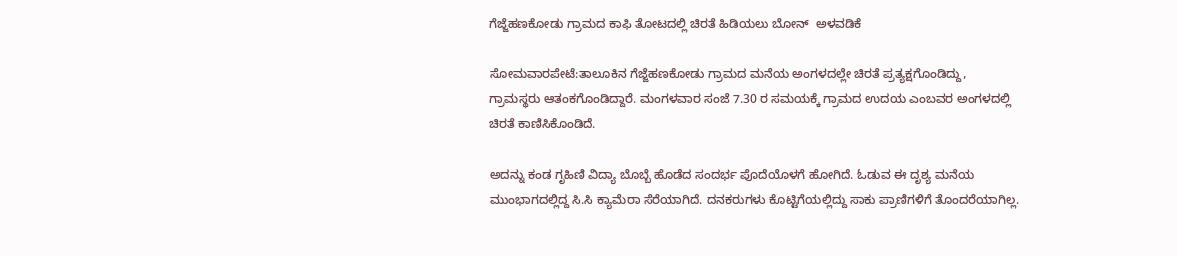ಗೆಜ್ಜೆಹಣಕೋಡು ಗ್ರಾಮದ ಕಾಫಿ ತೋಟದಲ್ಲಿ ಚಿರತೆ ಹಿಡಿಯಲು ಬೋನ್  ಅಳವಡಿಕೆ

ಸೋಮವಾರಪೇಟೆ:ತಾಲೂಕಿನ ಗೆಜ್ಜೆಹಣಕೋಡು ಗ್ರಾಮದ ಮನೆಯ ಅಂಗಳದಲ್ಲೇ ಚಿರತೆ ಪ್ರತ್ಯಕ್ಷಗೊಂಡಿದ್ದು, ಗ್ರಾಮಸ್ಥರು ಆತಂಕಗೊಂಡಿದ್ದಾರೆ. ಮಂಗಳವಾರ ಸಂಜೆ 7.30 ರ ಸಮಯಕ್ಕೆ ಗ್ರಾಮದ ಉದಯ ಎಂಬವರ ಅಂಗಳದಲ್ಲಿ ಚಿರತೆ ಕಾಣಿಸಿಕೊಂಡಿದೆ.

ಅದನ್ನು ಕಂಡ ಗೃಹಿಣಿ ವಿದ್ಯಾ ಬೊಬ್ಬೆ ಹೊಡೆದ ಸಂದರ್ಭ ಪೊದೆಯೊಳಗೆ ಹೋಗಿದೆ. ಓಡುವ ಈ ದೃಶ್ಯ ಮನೆಯ ಮುಂಭಾಗದಲ್ಲಿದ್ದ ಸಿ.ಸಿ ಕ್ಯಾಮೆರಾ ಸೆರೆಯಾಗಿದೆ. ದನಕರುಗಳು ಕೊಟ್ಟಿಗೆಯಲ್ಲಿದ್ದು ಸಾಕು ಪ್ರಾಣಿಗಳಿಗೆ ತೊಂದರೆಯಾಗಿಲ್ಲ.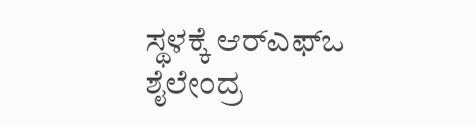ಸ್ಥಳಕ್ಕೆ ಆರ್‌ಎಫ್‌ಒ ಶೈಲೇಂದ್ರ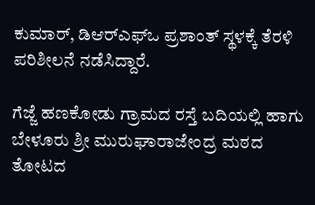ಕುಮಾರ್, ಡಿಆರ್‌ಎಫ್‌ಒ ಪ್ರಶಾಂತ್ ಸ್ಥಳಕ್ಕೆ ತೆರಳಿ ಪರಿಶೀಲನೆ ನಡೆಸಿದ್ದಾರೆ.

ಗೆಜ್ಜೆ ಹಣಕೋಡು ಗ್ರಾಮದ ರಸ್ತೆ ಬದಿಯಲ್ಲಿ ಹಾಗು ಬೇಳೂರು ಶ್ರೀ ಮುರುಘಾರಾಜೇಂದ್ರ ಮಠದ ತೋಟದ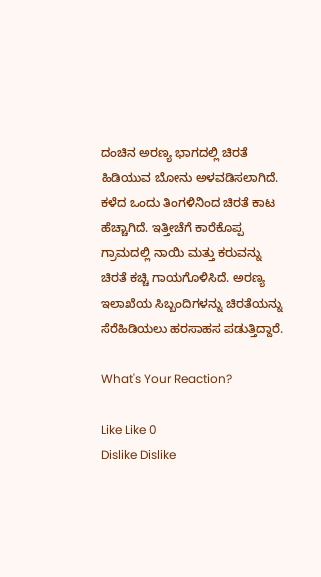ದಂಚಿನ ಅರಣ್ಯ ಭಾಗದಲ್ಲಿ ಚಿರತೆ ಹಿಡಿಯುವ ಬೋನು ಅಳವಡಿಸಲಾಗಿದೆ. ಕಳೆದ ಒಂದು ತಿಂಗಳಿನಿಂದ ಚಿರತೆ ಕಾಟ ಹೆಚ್ಚಾಗಿದೆ. ಇತ್ತೀಚೆಗೆ ಕಾರೆಕೊಪ್ಪ ಗ್ರಾಮದಲ್ಲಿ ನಾಯಿ ಮತ್ತು ಕರುವನ್ನು ಚಿರತೆ ಕಚ್ಚಿ ಗಾಯಗೊಳಿಸಿದೆ. ಅರಣ್ಯ ಇಲಾಖೆಯ ಸಿಬ್ಬಂದಿಗಳನ್ನು ಚಿರತೆಯನ್ನು ಸೆರೆಹಿಡಿಯಲು ಹರಸಾಹಸ ಪಡುತ್ತಿದ್ದಾರೆ.

What's Your Reaction?

Like Like 0
Dislike Dislike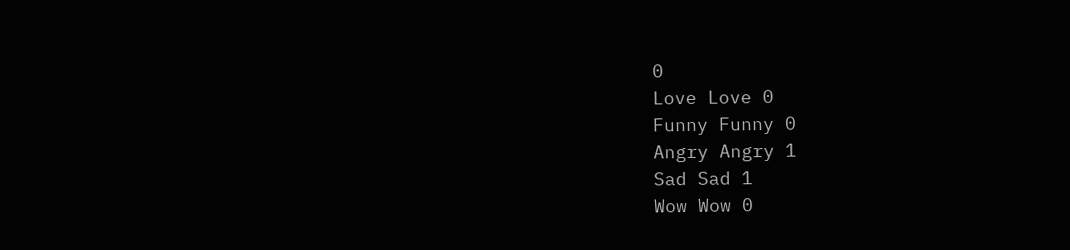0
Love Love 0
Funny Funny 0
Angry Angry 1
Sad Sad 1
Wow Wow 0